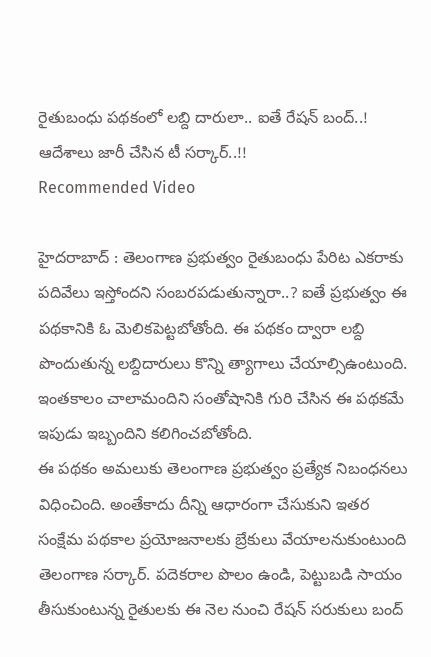రైతుబంధు పథకంలో లబ్ది దారులా.. ఐతే రేషన్ బంద్..! ఆదేశాలు జారీ చేసిన టీ సర్కార్..!!
Recommended Video

హైదరాబాద్ : తెలంగాణ ప్రభుత్వం రైతుబంధు పేరిట ఎకరాకు పదివేలు ఇస్తోందని సంబరపడుతున్నారా..? ఐతే ప్రభుత్వం ఈ పథకానికి ఓ మెలికపెట్టబోతోంది. ఈ పథకం ద్వారా లబ్ది పొందుతున్న లబ్దిదారులు కొన్ని త్యాగాలు చేయాల్సిఉంటుంది. ఇంతకాలం చాలామందిని సంతోషానికి గురి చేసిన ఈ పథకమే ఇపుడు ఇబ్బందిని కలిగించబోతోంది.
ఈ పథకం అమలుకు తెలంగాణ ప్రభుత్వం ప్రత్యేక నిబంధనలు విధించింది. అంతేకాదు దీన్ని ఆధారంగా చేసుకుని ఇతర సంక్షేమ పథకాల ప్రయోజనాలకు బ్రేకులు వేయాలనుకుంటుంది తెలంగాణ సర్కార్. పదెకరాల పొలం ఉండి, పెట్టుబడి సాయం తీసుకుంటున్న రైతులకు ఈ నెల నుంచి రేషన్ సరుకులు బంద్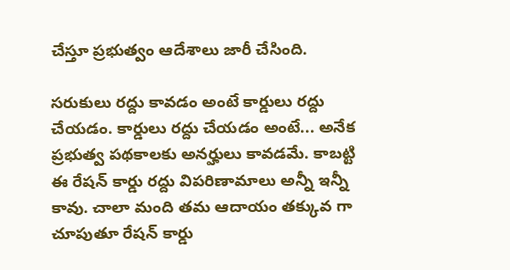చేస్తూ ప్రభుత్వం ఆదేశాలు జారీ చేసింది.

సరుకులు రద్దు కావడం అంటే కార్డులు రద్దు చేయడం. కార్డులు రద్దు చేయడం అంటే... అనేక ప్రభుత్వ పథకాలకు అనర్హులు కావడమే. కాబట్టి ఈ రేషన్ కార్డు రద్దు విపరిణామాలు అన్నీ ఇన్నీ కావు. చాలా మంది తమ ఆదాయం తక్కువ గా చూపుతూ రేషన్ కార్డు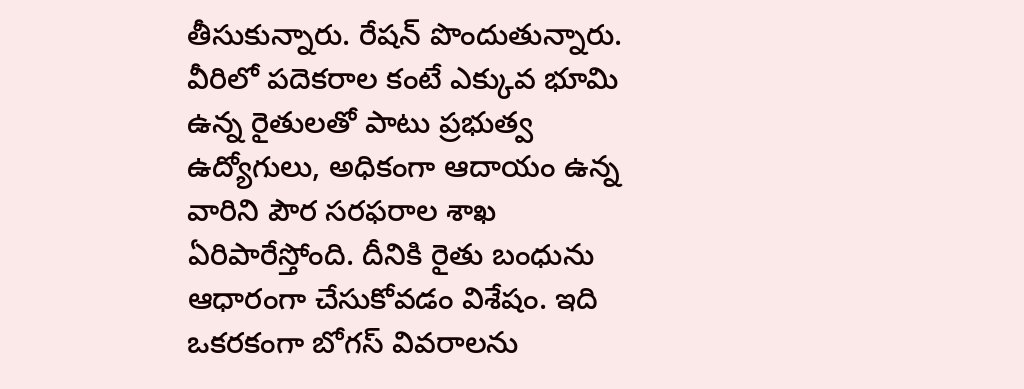తీసుకున్నారు. రేషన్ పొందుతున్నారు.
వీరిలో పదెకరాల కంటే ఎక్కువ భూమి ఉన్న రైతులతో పాటు ప్రభుత్వ ఉద్యోగులు, అధికంగా ఆదాయం ఉన్న వారిని పౌర సరఫరాల శాఖ ఏరిపారేస్తోంది. దీనికి రైతు బంధును ఆధారంగా చేసుకోవడం విశేషం. ఇది ఒకరకంగా బోగస్ వివరాలను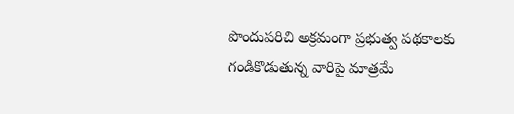పొందుపరిచి అక్రమంగా ప్రభుత్వ పథకాలకు గండికొడుతున్న వారిపై మాత్రమే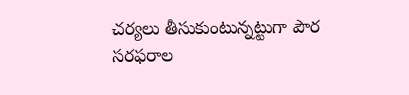చర్యలు తీసుకుంటున్నట్టుగా పౌర సరఫరాల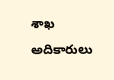శాఖ అదికారులు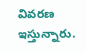వివరణ ఇస్తున్నారు.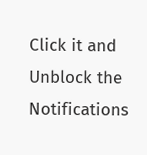Click it and Unblock the Notifications